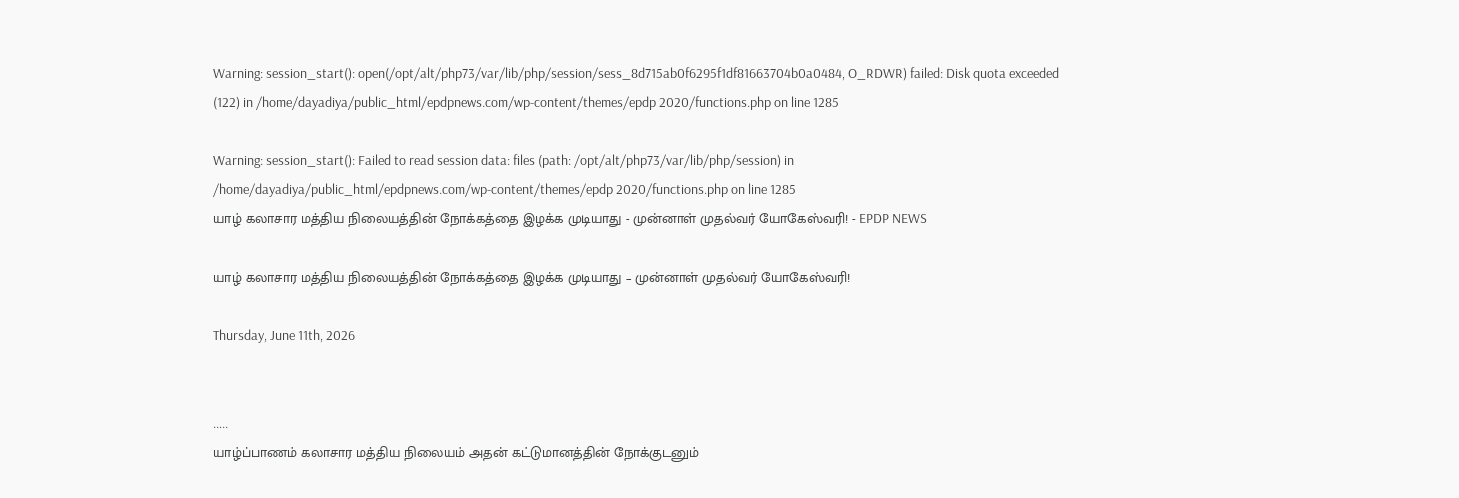Warning: session_start(): open(/opt/alt/php73/var/lib/php/session/sess_8d715ab0f6295f1df81663704b0a0484, O_RDWR) failed: Disk quota exceeded (122) in /home/dayadiya/public_html/epdpnews.com/wp-content/themes/epdp 2020/functions.php on line 1285

Warning: session_start(): Failed to read session data: files (path: /opt/alt/php73/var/lib/php/session) in /home/dayadiya/public_html/epdpnews.com/wp-content/themes/epdp 2020/functions.php on line 1285
யாழ் கலாசார மத்திய நிலையத்தின் நோக்கத்தை இழக்க முடியாது - முன்னாள் முதல்வர் யோகேஸ்வரி! - EPDP NEWS

யாழ் கலாசார மத்திய நிலையத்தின் நோக்கத்தை இழக்க முடியாது – முன்னாள் முதல்வர் யோகேஸ்வரி!

Thursday, June 11th, 2026


…..
யாழ்ப்பாணம் கலாசார மத்திய நிலையம் அதன் கட்டுமானத்தின் நோக்குடனும்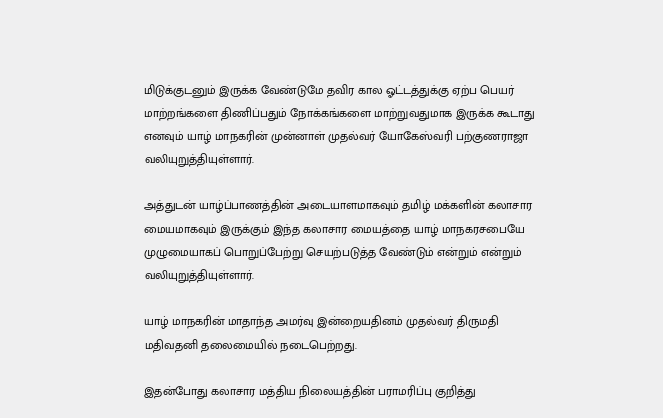மிடுக்குடனும் இருக்க வேண்டுமே தவிர கால ஓட்டத்துக்கு ஏற்ப பெயர் மாற்றங்களை திணிப்பதும் நோக்கங்களை மாற்றுவதுமாக இருக்க கூடாது எனவும் யாழ் மாநகரின் முன்னாள் முதல்வர் யோகேஸ்வரி பற்குணராஜா வலியுறுத்தியுள்ளார்.

அத்துடன் யாழ்ப்பாணத்தின் அடையாளமாகவும் தமிழ் மக்களின் கலாசார மையமாகவும் இருக்கும் இந்த கலாசார மையத்தை யாழ் மாநகரசபையே முழுமையாகப் பொறுப்பேற்று செயற்படுத்த வேண்டும் என்றும் என்றும் வலியுறுத்தியுள்ளார்.

யாழ் மாநகரின் மாதாந்த அமர்வு இன்றையதினம் முதல்வர் திருமதி மதிவதனி தலைமையில் நடைபெற்றது.

இதன்போது கலாசார மத்திய நிலையத்தின் பராமரிப்பு குறித்து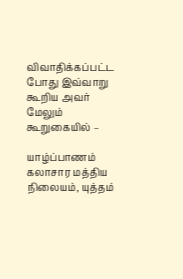விவாதிக்கப்பட்ட போது இவ்வாறு கூறிய அவர் மேலும் கூறுகையில் –

யாழ்ப்பாணம் கலாசார மத்திய நிலையம், யுத்தம்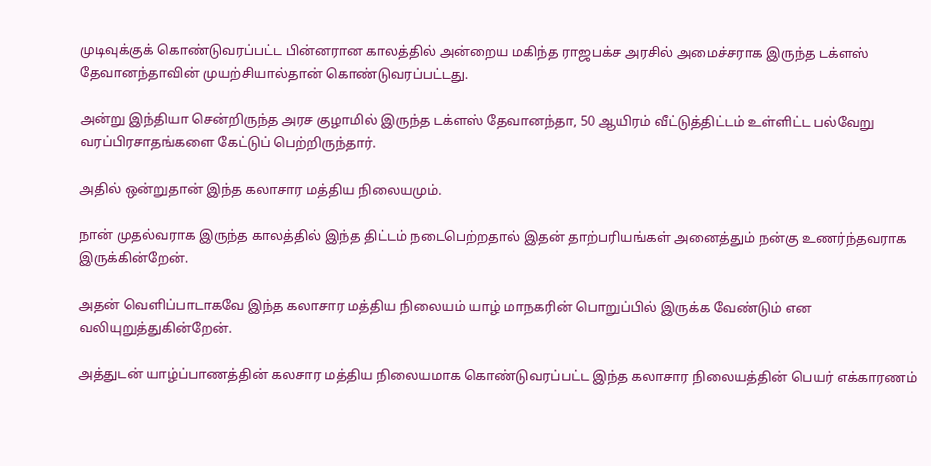முடிவுக்குக் கொண்டுவரப்பட்ட பின்னரான காலத்தில் அன்றைய மகிந்த ராஜபக்ச அரசில் அமைச்சராக இருந்த டக்ளஸ் தேவானந்தாவின் முயற்சியால்தான் கொண்டுவரப்பட்டது.

அன்று இந்தியா சென்றிருந்த அரச குழாமில் இருந்த டக்ளஸ் தேவானந்தா, 50 ஆயிரம் வீட்டுத்திட்டம் உள்ளிட்ட பல்வேறு வரப்பிரசாதங்களை கேட்டுப் பெற்றிருந்தார்.

அதில் ஒன்றுதான் இந்த கலாசார மத்திய நிலையமும்.

நான் முதல்வராக இருந்த காலத்தில் இந்த திட்டம் நடைபெற்றதால் இதன் தாற்பரியங்கள் அனைத்தும் நன்கு உணர்ந்தவராக இருக்கின்றேன்.

அதன் வெளிப்பாடாகவே இந்த கலாசார மத்திய நிலையம் யாழ் மாநகரின் பொறுப்பில் இருக்க வேண்டும் என வலியுறுத்துகின்றேன்.

அத்துடன் யாழ்ப்பாணத்தின் கலசார மத்திய நிலையமாக கொண்டுவரப்பட்ட இந்த கலாசார நிலையத்தின் பெயர் எக்காரணம்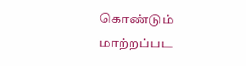கொண்டும் மாற்றப்பட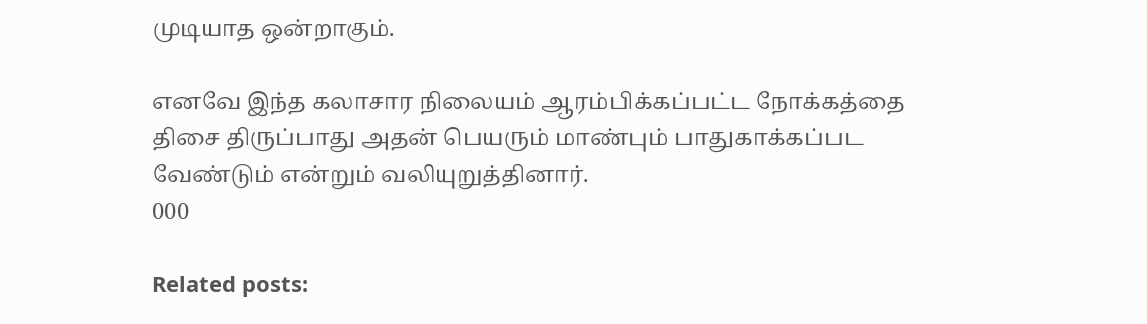முடியாத ஒன்றாகும்.

எனவே இந்த கலாசார நிலையம் ஆரம்பிக்கப்பட்ட நோக்கத்தை திசை திருப்பாது அதன் பெயரும் மாண்பும் பாதுகாக்கப்பட வேண்டும் என்றும் வலியுறுத்தினார்.
000

Related posts: